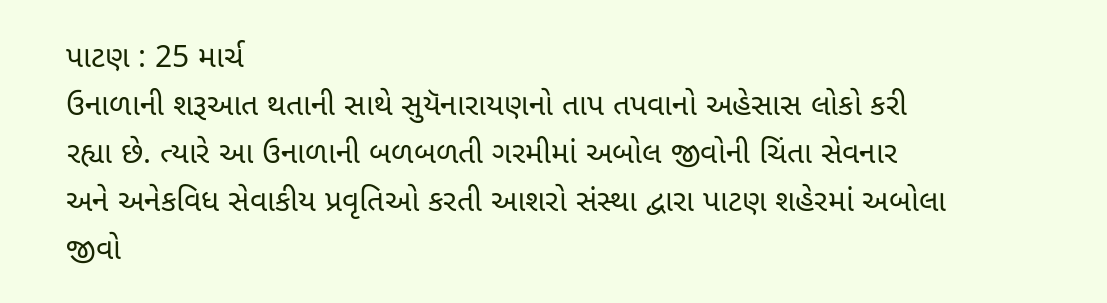પાટણ : 25 માર્ચ
ઉનાળાની શરૂઆત થતાની સાથે સુયૅનારાયણનો તાપ તપવાનો અહેસાસ લોકો કરી રહ્યા છે. ત્યારે આ ઉનાળાની બળબળતી ગરમીમાં અબોલ જીવોની ચિંતા સેવનાર અને અનેકવિધ સેવાકીય પ્રવૃતિઓ કરતી આશરો સંસ્થા દ્વારા પાટણ શહેરમાં અબોલા જીવો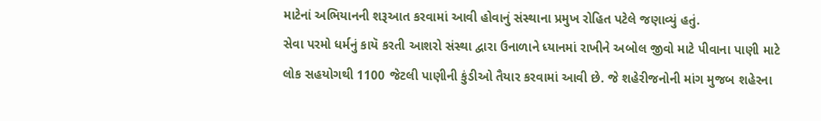માટેનાં અભિયાનની શરૂઆત કરવામાં આવી હોવાનું સંસ્થાના પ્રમુખ રોહિત પટેલે જણાવ્યું હતું.
સેવા પરમો ધર્મનું કાયૅ કરતી આશરો સંસ્થા દ્વારા ઉનાળાને ધ્યાનમાં રાખીને અબોલ જીવો માટે પીવાના પાણી માટે લોક સહયોગથી 1100 જેટલી પાણીની કુંડીઓ તૈયાર કરવામાં આવી છે. જે શહેરીજનોની માંગ મુજબ શહેરના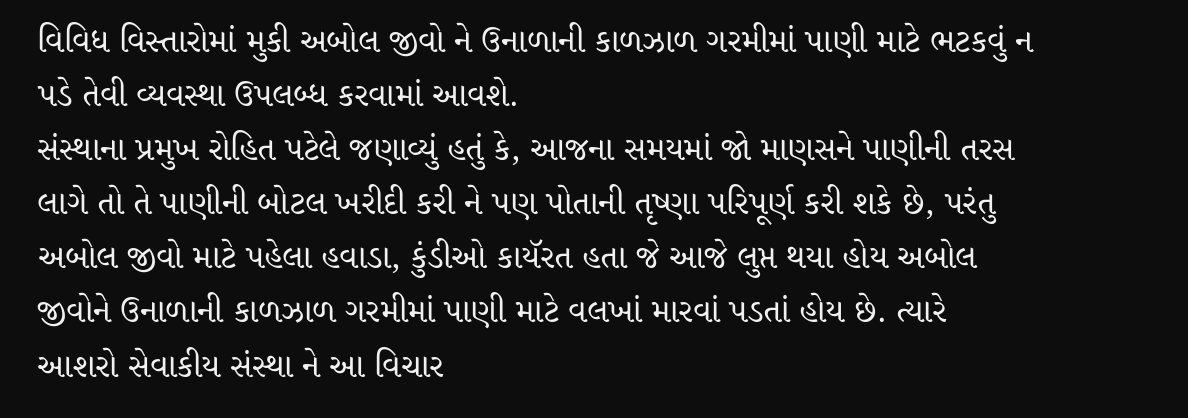વિવિધ વિસ્તારોમાં મુકી અબોલ જીવો ને ઉનાળાની કાળઝાળ ગરમીમાં પાણી માટે ભટકવું ન પડે તેવી વ્યવસ્થા ઉપલબ્ધ કરવામાં આવશે.
સંસ્થાના પ્રમુખ રોહિત પટેલે જણાવ્યું હતું કે, આજના સમયમાં જો માણસને પાણીની તરસ લાગે તો તે પાણીની બોટલ ખરીદી કરી ને પણ પોતાની તૃષ્ણા પરિપૂર્ણ કરી શકે છે, પરંતુ અબોલ જીવો માટે પહેલા હવાડા, કુંડીઓ કાયૅરત હતા જે આજે લુપ્ત થયા હોય અબોલ જીવોને ઉનાળાની કાળઝાળ ગરમીમાં પાણી માટે વલખાં મારવાં પડતાં હોય છે. ત્યારે આશરો સેવાકીય સંસ્થા ને આ વિચાર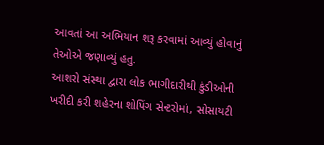આવતાં આ અભિયાન શરૂ કરવામાં આવ્યું હોવાનું તેઓએ જણાવ્યું હતુ.
આશરો સંસ્થા દ્વારા લોક ભાગીદારીથી કુંડીઓની ખરીદી કરી શહેરના શોપિંગ સેન્ટરોમાં, સોસાયટી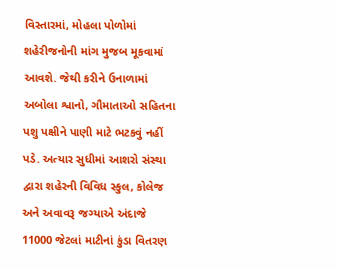વિસ્તારમાં, મોહલા પોળોમાં શહેરીજનોની માંગ મુજબ મૂકવામાં આવશે. જેથી કરીને ઉનાળામાં અબોલા શ્વાનો, ગૌમાતાઓ સહિતના પશુ પક્ષીને પાણી માટે ભટકવું નહીં પડે. અત્યાર સુધીમાં આશરો સંસ્થા દ્વારા શહેરની વિવિધ સ્કુલ, કોલેજ અને અવાવરૂ જગ્યાએ અંદાજે 11000 જેટલાં માટીનાં કુંડા વિતરણ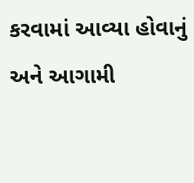કરવામાં આવ્યા હોવાનું અને આગામી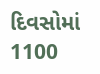દિવસોમાં 1100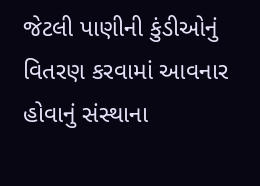જેટલી પાણીની કુંડીઓનું વિતરણ કરવામાં આવનાર હોવાનું સંસ્થાના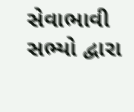સેવાભાવી સભ્યો દ્વારા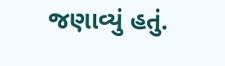જણાવ્યું હતું.